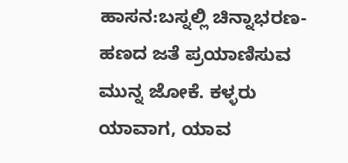ಹಾಸನ:ಬಸ್ನಲ್ಲಿ ಚಿನ್ನಾಭರಣ-ಹಣದ ಜತೆ ಪ್ರಯಾಣಿಸುವ ಮುನ್ನ ಜೋಕೆ. ಕಳ್ಳರು ಯಾವಾಗ, ಯಾವ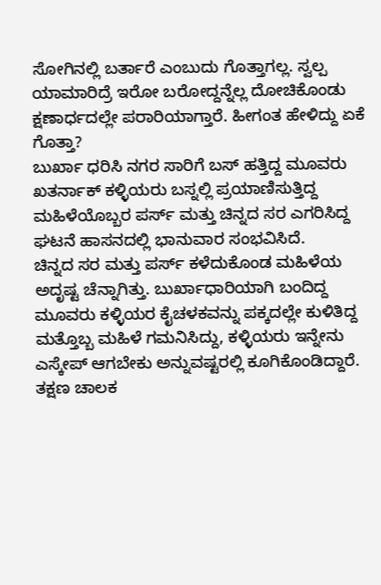ಸೋಗಿನಲ್ಲಿ ಬರ್ತಾರೆ ಎಂಬುದು ಗೊತ್ತಾಗಲ್ಲ. ಸ್ವಲ್ಪ ಯಾಮಾರಿದ್ರೆ ಇರೋ ಬರೋದ್ದನ್ನೆಲ್ಲ ದೋಚಿಕೊಂಡು ಕ್ಷಣಾರ್ಧದಲ್ಲೇ ಪರಾರಿಯಾಗ್ತಾರೆ. ಹೀಗಂತ ಹೇಳಿದ್ದು ಏಕೆ ಗೊತ್ತಾ?
ಬುರ್ಖಾ ಧರಿಸಿ ನಗರ ಸಾರಿಗೆ ಬಸ್ ಹತ್ತಿದ್ದ ಮೂವರು ಖತರ್ನಾಕ್ ಕಳ್ಳಿಯರು ಬಸ್ನಲ್ಲಿ ಪ್ರಯಾಣಿಸುತ್ತಿದ್ದ ಮಹಿಳೆಯೊಬ್ಬರ ಪರ್ಸ್ ಮತ್ತು ಚಿನ್ನದ ಸರ ಎಗರಿಸಿದ್ದ ಘಟನೆ ಹಾಸನದಲ್ಲಿ ಭಾನುವಾರ ಸಂಭವಿಸಿದೆ.
ಚಿನ್ನದ ಸರ ಮತ್ತು ಪರ್ಸ್ ಕಳೆದುಕೊಂಡ ಮಹಿಳೆಯ ಅದೃಷ್ಟ ಚೆನ್ನಾಗಿತ್ತು. ಬುರ್ಖಾಧಾರಿಯಾಗಿ ಬಂದಿದ್ದ ಮೂವರು ಕಳ್ಳಿಯರ ಕೈಚಳಕವನ್ನು ಪಕ್ಕದಲ್ಲೇ ಕುಳಿತಿದ್ದ ಮತ್ತೊಬ್ಬ ಮಹಿಳೆ ಗಮನಿಸಿದ್ದು, ಕಳ್ಳಿಯರು ಇನ್ನೇನು ಎಸ್ಕೇಪ್ ಆಗಬೇಕು ಅನ್ನುವಷ್ಟರಲ್ಲಿ ಕೂಗಿಕೊಂಡಿದ್ದಾರೆ. ತಕ್ಷಣ ಚಾಲಕ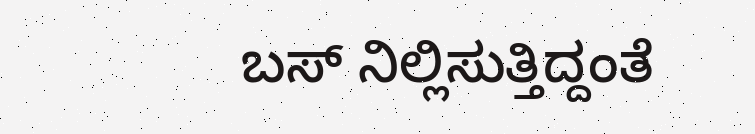ಬಸ್ ನಿಲ್ಲಿಸುತ್ತಿದ್ದಂತೆ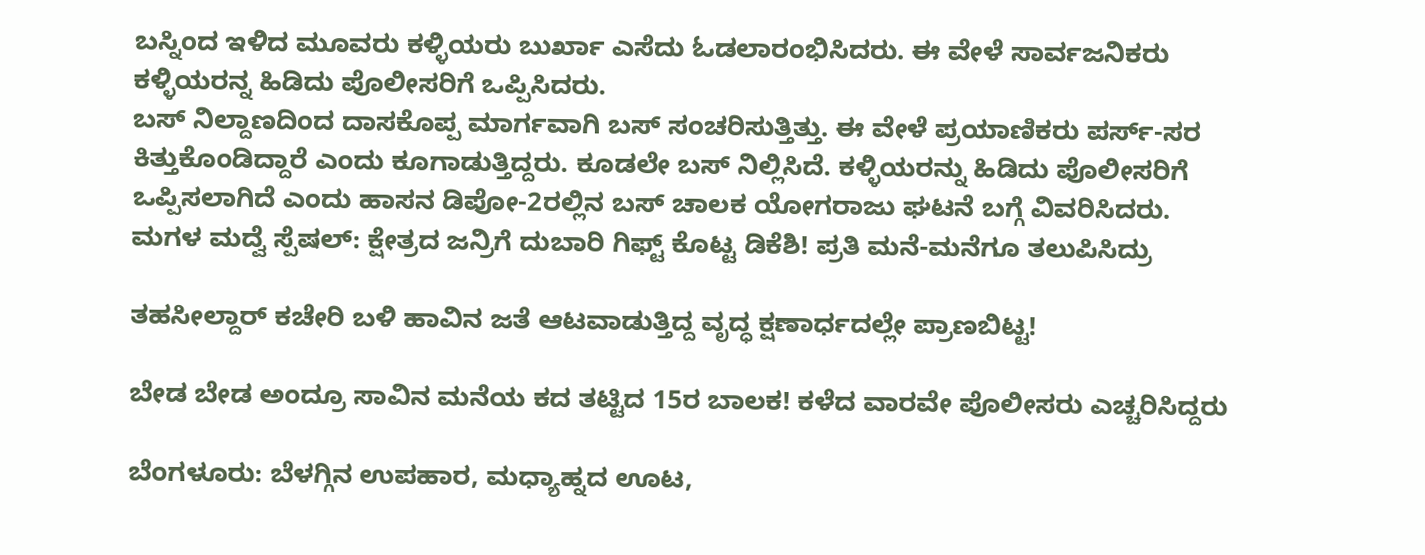ಬಸ್ನಿಂದ ಇಳಿದ ಮೂವರು ಕಳ್ಳಿಯರು ಬುರ್ಖಾ ಎಸೆದು ಓಡಲಾರಂಭಿಸಿದರು. ಈ ವೇಳೆ ಸಾರ್ವಜನಿಕರು ಕಳ್ಳಿಯರನ್ನ ಹಿಡಿದು ಪೊಲೀಸರಿಗೆ ಒಪ್ಪಿಸಿದರು.
ಬಸ್ ನಿಲ್ದಾಣದಿಂದ ದಾಸಕೊಪ್ಪ ಮಾರ್ಗವಾಗಿ ಬಸ್ ಸಂಚರಿಸುತ್ತಿತ್ತು. ಈ ವೇಳೆ ಪ್ರಯಾಣಿಕರು ಪರ್ಸ್-ಸರ ಕಿತ್ತುಕೊಂಡಿದ್ದಾರೆ ಎಂದು ಕೂಗಾಡುತ್ತಿದ್ದರು. ಕೂಡಲೇ ಬಸ್ ನಿಲ್ಲಿಸಿದೆ. ಕಳ್ಳಿಯರನ್ನು ಹಿಡಿದು ಪೊಲೀಸರಿಗೆ ಒಪ್ಪಿಸಲಾಗಿದೆ ಎಂದು ಹಾಸನ ಡಿಪೋ-2ರಲ್ಲಿನ ಬಸ್ ಚಾಲಕ ಯೋಗರಾಜು ಘಟನೆ ಬಗ್ಗೆ ವಿವರಿಸಿದರು.
ಮಗಳ ಮದ್ವೆ ಸ್ಪೆಷಲ್: ಕ್ಷೇತ್ರದ ಜನ್ರಿಗೆ ದುಬಾರಿ ಗಿಫ್ಟ್ ಕೊಟ್ಟ ಡಿಕೆಶಿ! ಪ್ರತಿ ಮನೆ-ಮನೆಗೂ ತಲುಪಿಸಿದ್ರು

ತಹಸೀಲ್ದಾರ್ ಕಚೇರಿ ಬಳಿ ಹಾವಿನ ಜತೆ ಆಟವಾಡುತ್ತಿದ್ದ ವೃದ್ಧ ಕ್ಷಣಾರ್ಧದಲ್ಲೇ ಪ್ರಾಣಬಿಟ್ಟ!

ಬೇಡ ಬೇಡ ಅಂದ್ರೂ ಸಾವಿನ ಮನೆಯ ಕದ ತಟ್ಟಿದ 15ರ ಬಾಲಕ! ಕಳೆದ ವಾರವೇ ಪೊಲೀಸರು ಎಚ್ಚರಿಸಿದ್ದರು

ಬೆಂಗಳೂರು: ಬೆಳಗ್ಗಿನ ಉಪಹಾರ, ಮಧ್ಯಾಹ್ನದ ಊಟ,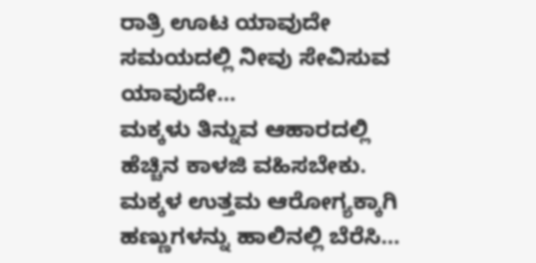ರಾತ್ರಿ ಊಟ ಯಾವುದೇ ಸಮಯದಲ್ಲಿ ನೀವು ಸೇವಿಸುವ ಯಾವುದೇ…
ಮಕ್ಕಳು ತಿನ್ನುವ ಆಹಾರದಲ್ಲಿ ಹೆಚ್ಚಿನ ಕಾಳಜಿ ವಹಿಸಬೇಕು. ಮಕ್ಕಳ ಉತ್ತಮ ಆರೋಗ್ಯಕ್ಕಾಗಿ ಹಣ್ಣುಗಳನ್ನು ಹಾಲಿನಲ್ಲಿ ಬೆರೆಸಿ…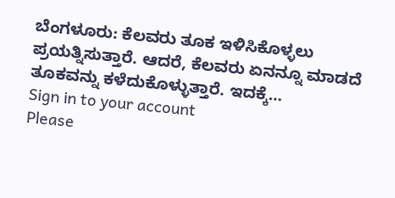ಬೆಂಗಳೂರು: ಕೆಲವರು ತೂಕ ಇಳಿಸಿಕೊಳ್ಳಲು ಪ್ರಯತ್ನಿಸುತ್ತಾರೆ. ಆದರೆ, ಕೆಲವರು ಏನನ್ನೂ ಮಾಡದೆ ತೂಕವನ್ನು ಕಳೆದುಕೊಳ್ಳುತ್ತಾರೆ. ಇದಕ್ಕೆ…
Sign in to your account
Please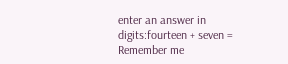enter an answer in digits:fourteen + seven =
Remember me